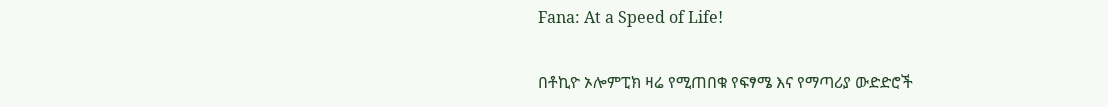Fana: At a Speed of Life!

በቶኪዮ ኦሎምፒክ ዛሬ የሚጠበቁ የፍፃሜ እና የማጣሪያ ውድድሮች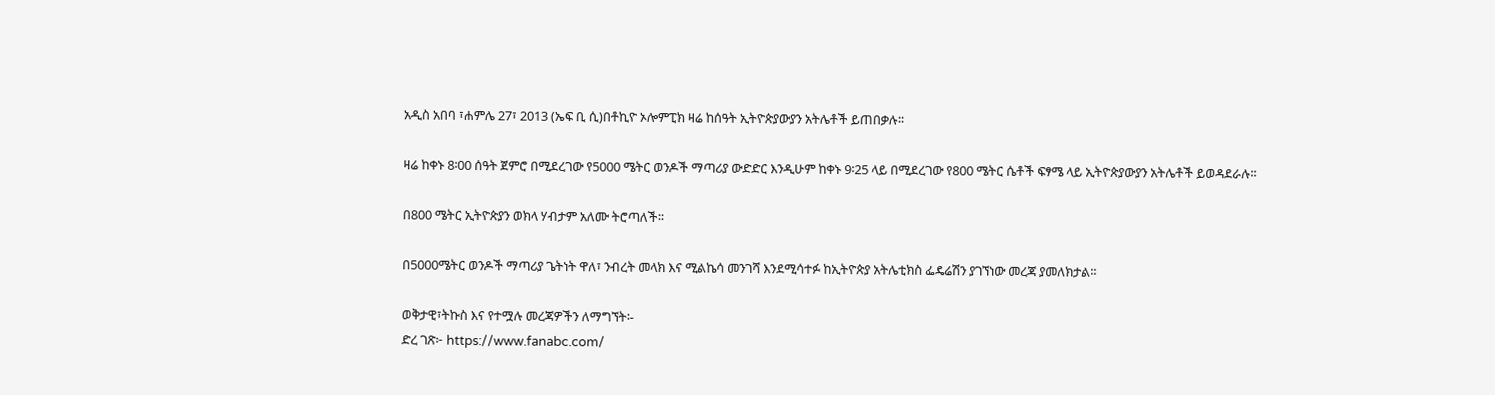አዲስ አበባ ፣ሐምሌ 27፣ 2013 (ኤፍ ቢ ሲ)በቶኪዮ ኦሎምፒክ ዛሬ ከሰዓት ኢትዮጵያውያን አትሌቶች ይጠበቃሉ፡፡

ዛሬ ከቀኑ 8፡00 ሰዓት ጀምሮ በሚደረገው የ5000 ሜትር ወንዶች ማጣሪያ ውድድር እንዲሁም ከቀኑ 9፡25 ላይ በሚደረገው የ800 ሜትር ሴቶች ፍፃሜ ላይ ኢትዮጵያውያን አትሌቶች ይወዳደራሉ፡፡

በ800 ሜትር ኢትዮጵያን ወክላ ሃብታም አለሙ ትሮጣለች፡፡

በ5000ሜትር ወንዶች ማጣሪያ ጌትነት ዋለ፣ ንብረት መላክ እና ሚልኬሳ መንገሻ እንደሚሳተፉ ከኢትዮጵያ አትሌቲክስ ፌዴሬሽን ያገኘነው መረጃ ያመለክታል፡፡

ወቅታዊ፣ትኩስ እና የተሟሉ መረጃዎችን ለማግኘት፡-
ድረ ገጽ፦ https://www.fanabc.com/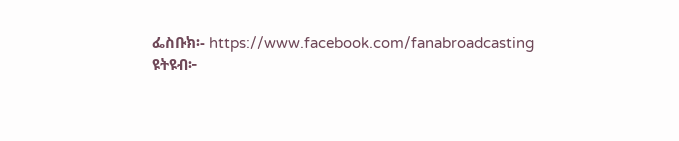ፌስቡክ፡- https://www.facebook.com/fanabroadcasting
ዩትዩብ፦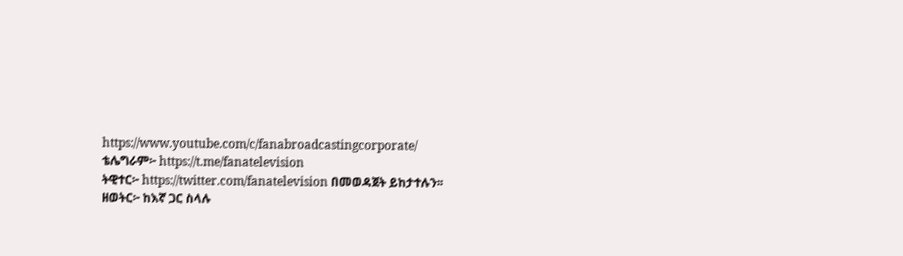https://www.youtube.com/c/fanabroadcastingcorporate/
ቴሌግራም፦ https://t.me/fanatelevision
ትዊተር፦ https://twitter.com/fanatelevision በመወዳጀት ይከታተሉን፡፡
ዘወትር፦ ከእኛ ጋር ስላሉ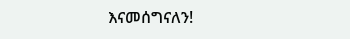እናመሰግናለን!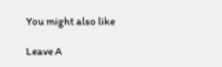You might also like

Leave A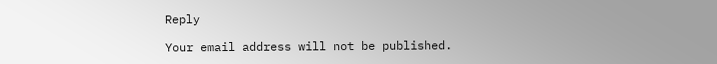Reply

Your email address will not be published.